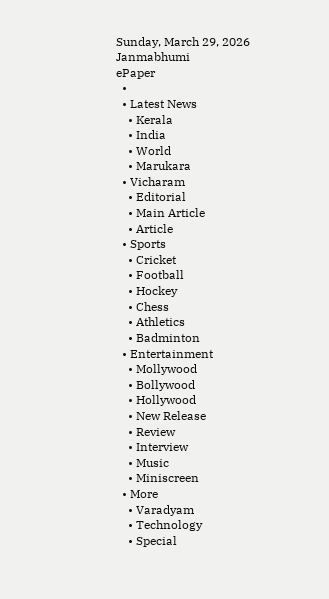Sunday, March 29, 2026
Janmabhumi
ePaper
  •
  • Latest News
    • Kerala
    • India
    • World
    • Marukara
  • Vicharam
    • Editorial
    • Main Article
    • Article
  • Sports
    • Cricket
    • Football
    • Hockey
    • Chess
    • Athletics
    • Badminton
  • Entertainment
    • Mollywood
    • Bollywood
    • Hollywood
    • New Release
    • Review
    • Interview
    • Music
    • Miniscreen
  • More
    • Varadyam
    • Technology
    • Special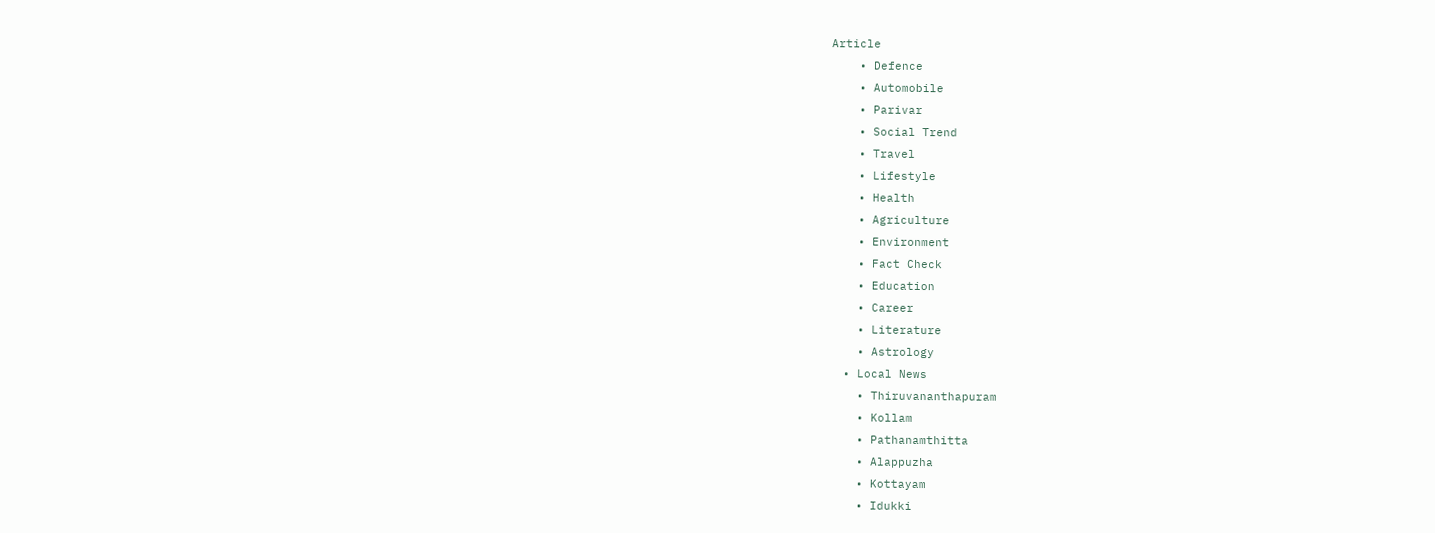Article
    • Defence
    • Automobile
    • Parivar
    • Social Trend
    • Travel
    • Lifestyle
    • Health
    • Agriculture
    • Environment
    • Fact Check
    • Education
    • Career
    • Literature
    • Astrology
  • Local News
    • Thiruvananthapuram
    • Kollam
    • Pathanamthitta
    • Alappuzha
    • Kottayam
    • Idukki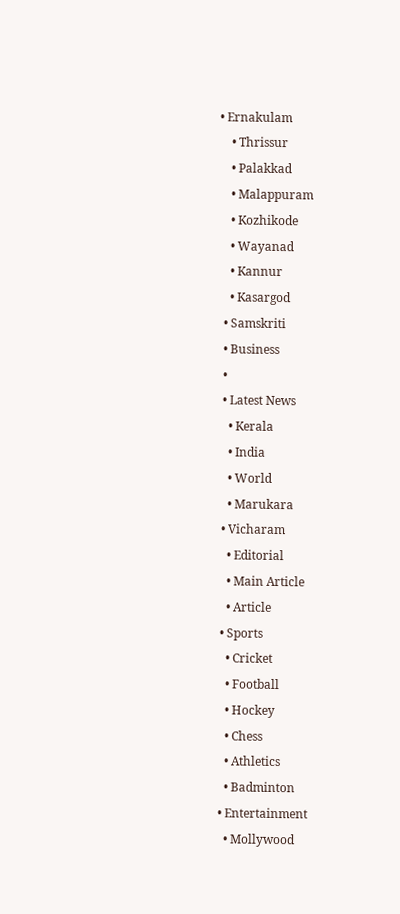• Ernakulam
    • Thrissur
    • Palakkad
    • Malappuram
    • Kozhikode
    • Wayanad
    • Kannur
    • Kasargod
  • Samskriti
  • Business
  •
  • Latest News
    • Kerala
    • India
    • World
    • Marukara
  • Vicharam
    • Editorial
    • Main Article
    • Article
  • Sports
    • Cricket
    • Football
    • Hockey
    • Chess
    • Athletics
    • Badminton
  • Entertainment
    • Mollywood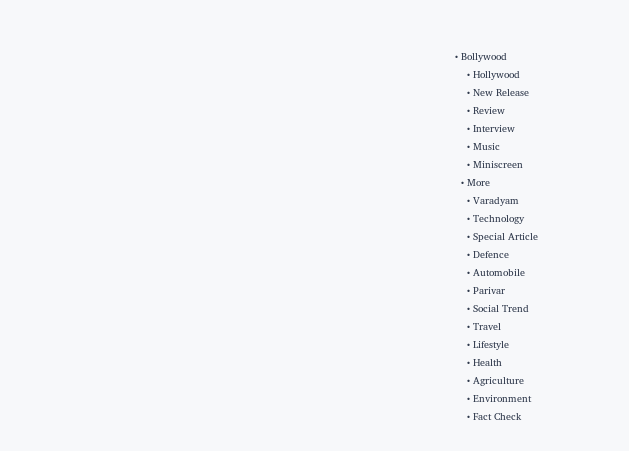• Bollywood
    • Hollywood
    • New Release
    • Review
    • Interview
    • Music
    • Miniscreen
  • More
    • Varadyam
    • Technology
    • Special Article
    • Defence
    • Automobile
    • Parivar
    • Social Trend
    • Travel
    • Lifestyle
    • Health
    • Agriculture
    • Environment
    • Fact Check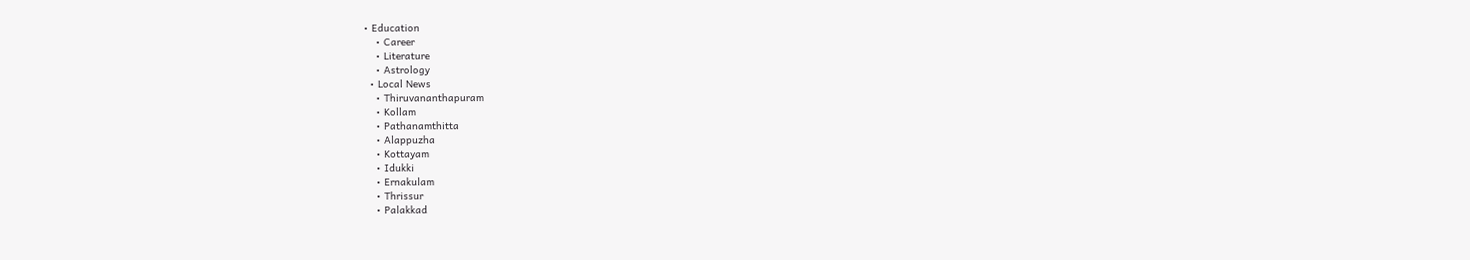• Education
    • Career
    • Literature
    • Astrology
  • Local News
    • Thiruvananthapuram
    • Kollam
    • Pathanamthitta
    • Alappuzha
    • Kottayam
    • Idukki
    • Ernakulam
    • Thrissur
    • Palakkad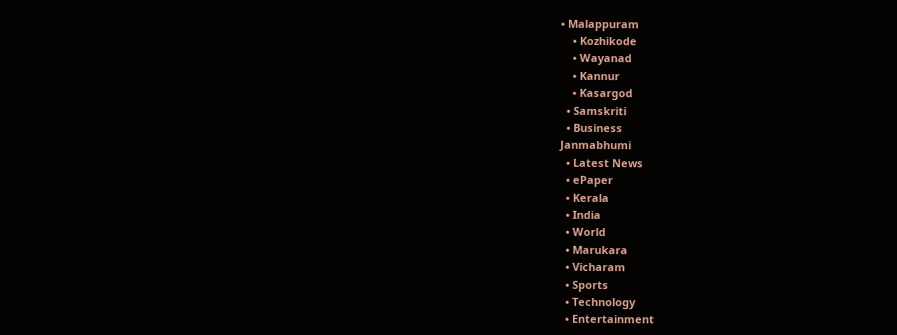• Malappuram
    • Kozhikode
    • Wayanad
    • Kannur
    • Kasargod
  • Samskriti
  • Business
Janmabhumi
  • Latest News
  • ePaper
  • Kerala
  • India
  • World
  • Marukara
  • Vicharam
  • Sports
  • Technology
  • Entertainment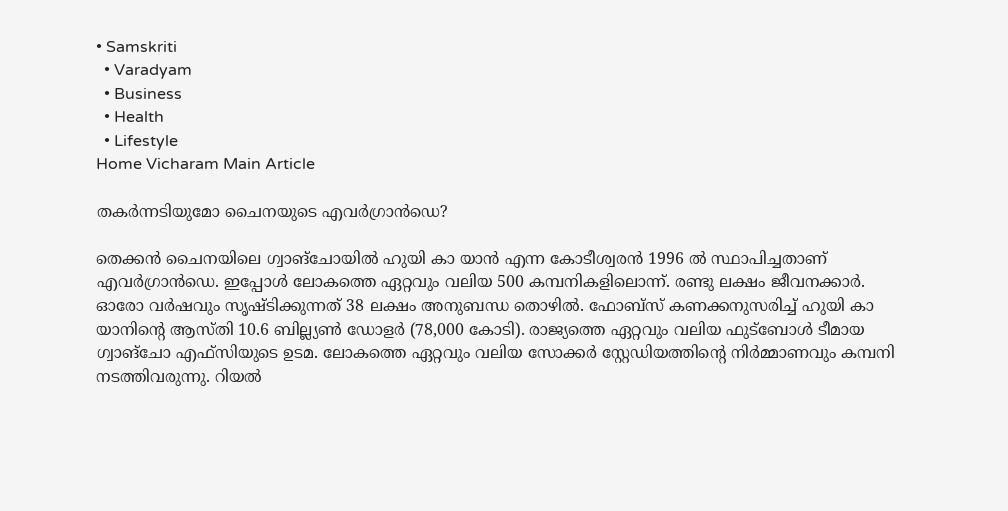• Samskriti
  • Varadyam
  • Business
  • Health
  • Lifestyle
Home Vicharam Main Article

തകര്‍ന്നടിയുമോ ചൈനയുടെ എവര്‍ഗ്രാന്‍ഡെ?

തെക്കന്‍ ചൈനയിലെ ഗ്വാങ്‌ചോയില്‍ ഹുയി കാ യാന്‍ എന്ന കോടീശ്വരന്‍ 1996 ല്‍ സ്ഥാപിച്ചതാണ് എവര്‍ഗ്രാന്‍ഡെ. ഇപ്പോള്‍ ലോകത്തെ ഏറ്റവും വലിയ 500 കമ്പനികളിലൊന്ന്. രണ്ടു ലക്ഷം ജീവനക്കാര്‍. ഓരോ വര്‍ഷവും സൃഷ്ടിക്കുന്നത് 38 ലക്ഷം അനുബന്ധ തൊഴില്‍. ഫോബ്‌സ് കണക്കനുസരിച്ച് ഹുയി കാ യാനിന്റെ ആസ്തി 10.6 ബില്ല്യണ്‍ ഡോളര്‍ (78,000 കോടി). രാജ്യത്തെ ഏറ്റവും വലിയ ഫുട്‌ബോള്‍ ടീമായ ഗ്വാങ്‌ചോ എഫ്‌സിയുടെ ഉടമ. ലോകത്തെ ഏറ്റവും വലിയ സോക്കര്‍ സ്റ്റേഡിയത്തിന്റെ നിര്‍മ്മാണവും കമ്പനി നടത്തിവരുന്നു. റിയല്‍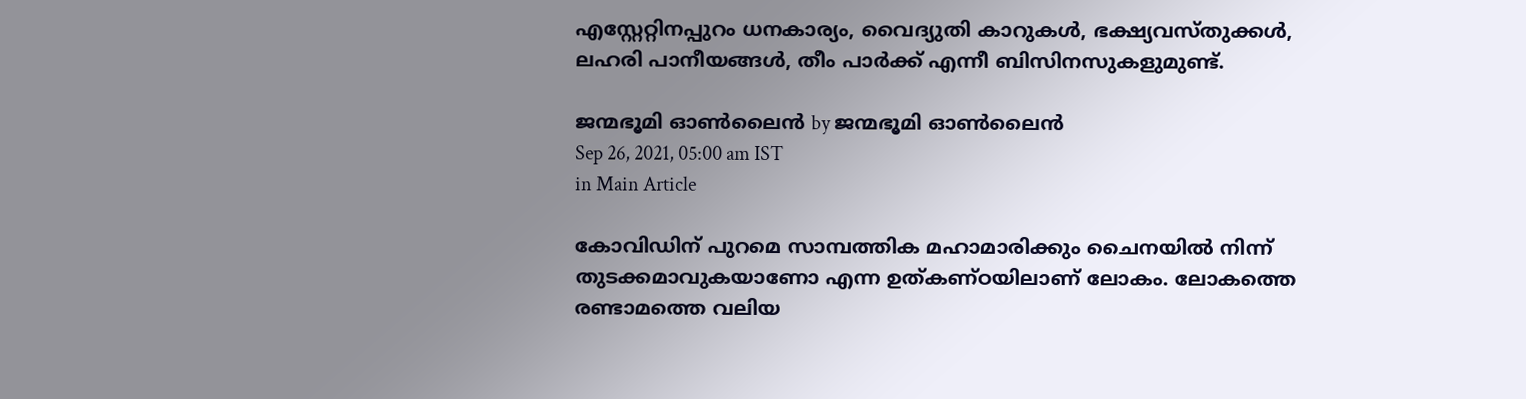എസ്റ്റേറ്റിനപ്പുറം ധനകാര്യം, വൈദ്യുതി കാറുകള്‍, ഭക്ഷ്യവസ്തുക്കള്‍, ലഹരി പാനീയങ്ങള്‍, തീം പാര്‍ക്ക് എന്നീ ബിസിനസുകളുമുണ്ട്.

ജന്മഭൂമി ഓണ്‍ലൈന്‍ by ജന്മഭൂമി ഓണ്‍ലൈന്‍
Sep 26, 2021, 05:00 am IST
in Main Article

കോവിഡിന് പുറമെ സാമ്പത്തിക മഹാമാരിക്കും ചൈനയില്‍ നിന്ന് തുടക്കമാവുകയാണോ എന്ന ഉത്കണ്ഠയിലാണ് ലോകം. ലോകത്തെ രണ്ടാമത്തെ വലിയ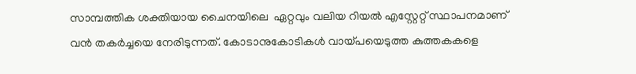സാമ്പത്തിക ശക്തിയായ ചൈനയിലെ  ഏറ്റവും വലിയ റിയല്‍ എസ്റ്റേറ്റ് സ്ഥാപനമാണ് വന്‍ തകര്‍ച്ചയെ നേരിടുന്നത്. കോടാനുകോടികള്‍ വായ്‌പയെടുത്ത കുത്തകകളെ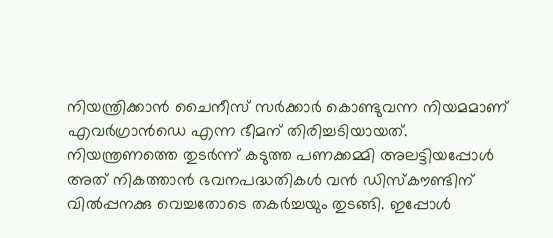നിയന്ത്രിക്കാന്‍ ചൈനീസ് സര്‍ക്കാര്‍ കൊണ്ടുവന്ന നിയമമാണ് എവര്‍ഗ്രാന്‍ഡെ എന്ന ഭീമന് തിരിച്ചടിയായത്. നിയന്ത്രണത്തെ തുടര്‍ന്ന് കടുത്ത പണക്കമ്മി അലട്ടിയപ്പോള്‍ അത് നികത്താന്‍ ഭവനപദ്ധതികള്‍ വന്‍ ഡിസ്കൗണ്ടിന് വില്‍പ്പനക്കു വെച്ചതോടെ തകര്‍ച്ചയും തുടങ്ങി. ഇപ്പോള്‍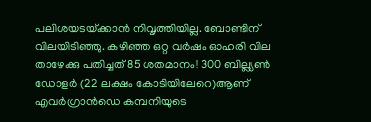പലിശയടയ്‌ക്കാന്‍ നിവൃത്തിയില്ല. ബോണ്ടിന് വിലയിടിഞ്ഞു. കഴിഞ്ഞ ഒറ്റ വര്‍ഷം ഓഹരി വില താഴേക്കു പതിച്ചത് 85 ശതമാനം! 300 ബില്ല്യണ്‍ ഡോളര്‍ (22 ലക്ഷം കോടിയിലേറെ)ആണ് എവര്‍ഗ്രാന്‍ഡെ കമ്പനിയുടെ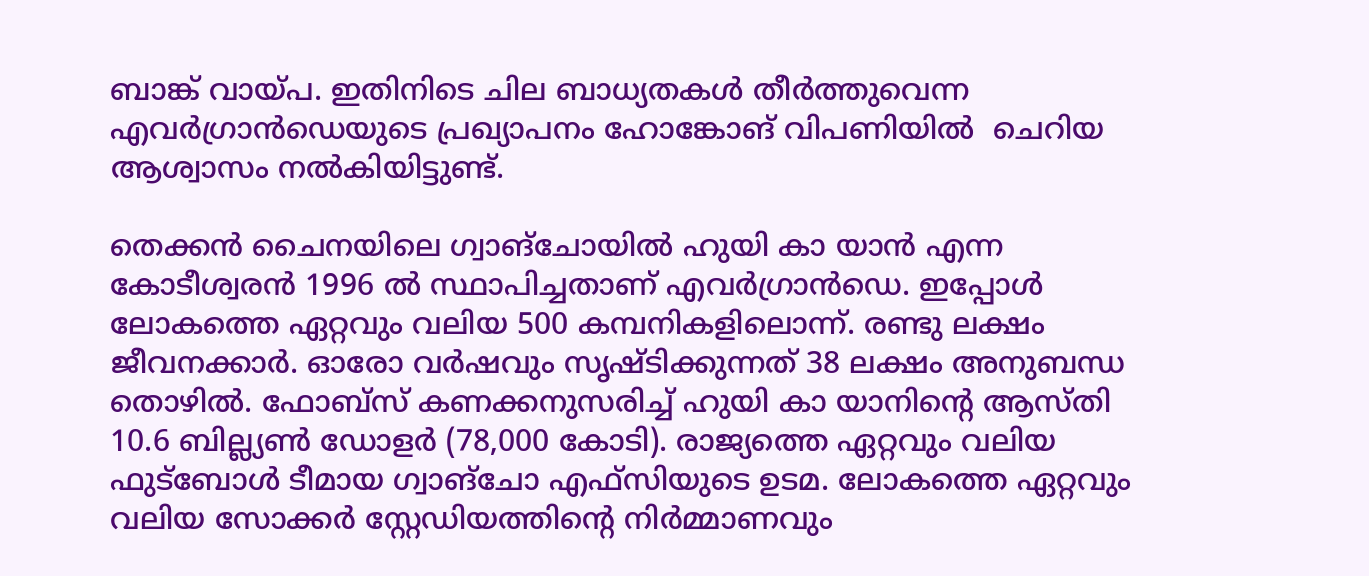ബാങ്ക് വായ്‌പ. ഇതിനിടെ ചില ബാധ്യതകള്‍ തീര്‍ത്തുവെന്ന എവര്‍ഗ്രാന്‍ഡെയുടെ പ്രഖ്യാപനം ഹോങ്കോങ് വിപണിയില്‍  ചെറിയ ആശ്വാസം നല്‍കിയിട്ടുണ്ട്.

തെക്കന്‍ ചൈനയിലെ ഗ്വാങ്‌ചോയില്‍ ഹുയി കാ യാന്‍ എന്ന കോടീശ്വരന്‍ 1996 ല്‍ സ്ഥാപിച്ചതാണ് എവര്‍ഗ്രാന്‍ഡെ. ഇപ്പോള്‍ ലോകത്തെ ഏറ്റവും വലിയ 500 കമ്പനികളിലൊന്ന്. രണ്ടു ലക്ഷം ജീവനക്കാര്‍. ഓരോ വര്‍ഷവും സൃഷ്ടിക്കുന്നത് 38 ലക്ഷം അനുബന്ധ തൊഴില്‍. ഫോബ്‌സ് കണക്കനുസരിച്ച് ഹുയി കാ യാനിന്റെ ആസ്തി 10.6 ബില്ല്യണ്‍ ഡോളര്‍ (78,000 കോടി). രാജ്യത്തെ ഏറ്റവും വലിയ ഫുട്‌ബോള്‍ ടീമായ ഗ്വാങ്‌ചോ എഫ്‌സിയുടെ ഉടമ. ലോകത്തെ ഏറ്റവും വലിയ സോക്കര്‍ സ്റ്റേഡിയത്തിന്റെ നിര്‍മ്മാണവും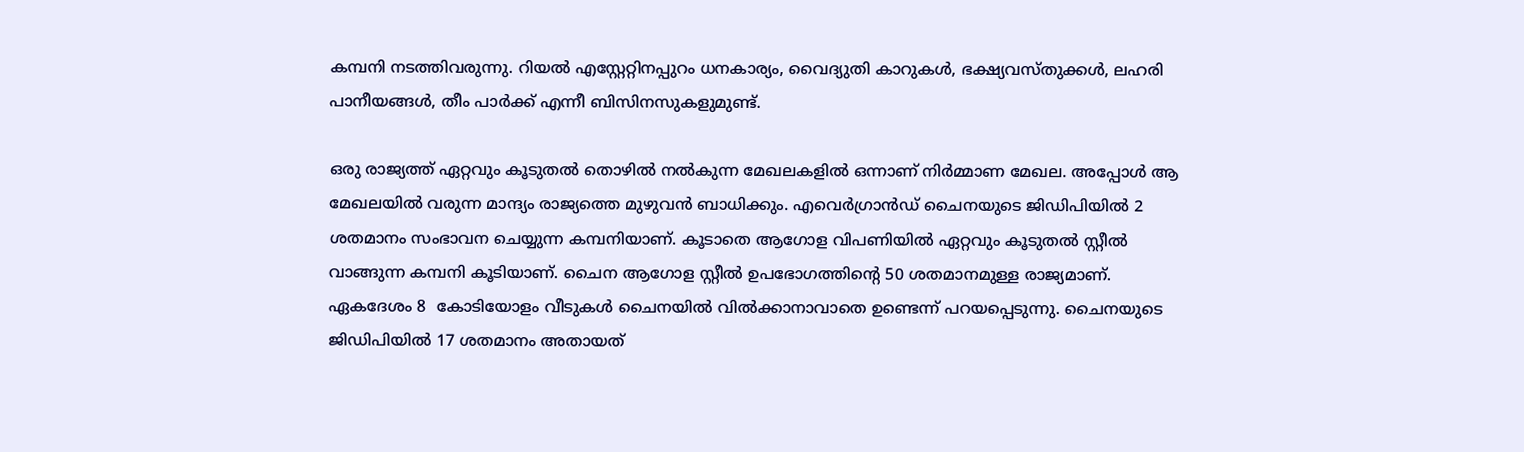കമ്പനി നടത്തിവരുന്നു. റിയല്‍ എസ്റ്റേറ്റിനപ്പുറം ധനകാര്യം, വൈദ്യുതി കാറുകള്‍, ഭക്ഷ്യവസ്തുക്കള്‍, ലഹരി പാനീയങ്ങള്‍, തീം പാര്‍ക്ക് എന്നീ ബിസിനസുകളുമുണ്ട്.

ഒരു രാജ്യത്ത് ഏറ്റവും കൂടുതല്‍ തൊഴില്‍ നല്‍കുന്ന മേഖലകളില്‍ ഒന്നാണ് നിര്‍മ്മാണ മേഖല. അപ്പോള്‍ ആ മേഖലയില്‍ വരുന്ന മാന്ദ്യം രാജ്യത്തെ മുഴുവന്‍ ബാധിക്കും. എവെര്‍ഗ്രാന്‍ഡ് ചൈനയുടെ ജിഡിപിയില്‍ 2 ശതമാനം സംഭാവന ചെയ്യുന്ന കമ്പനിയാണ്. കൂടാതെ ആഗോള വിപണിയില്‍ ഏറ്റവും കൂടുതല്‍ സ്റ്റീല്‍ വാങ്ങുന്ന കമ്പനി കൂടിയാണ്. ചൈന ആഗോള സ്റ്റീല്‍ ഉപഭോഗത്തിന്റെ 50 ശതമാനമുള്ള രാജ്യമാണ്. ഏകദേശം 8  കോടിയോളം വീടുകള്‍ ചൈനയില്‍ വില്‍ക്കാനാവാതെ ഉണ്ടെന്ന് പറയപ്പെടുന്നു. ചൈനയുടെ ജിഡിപിയില്‍ 17 ശതമാനം അതായത്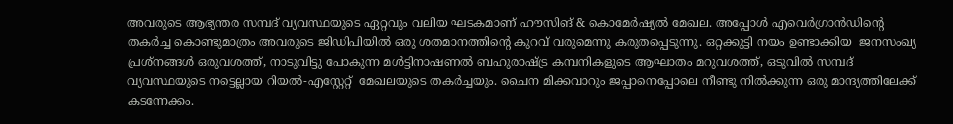അവരുടെ ആഭ്യന്തര സമ്പദ് വ്യവസ്ഥയുടെ ഏറ്റവും വലിയ ഘടകമാണ് ഹൗസിങ് & കൊമേര്‍ഷ്യല്‍ മേഖല. അപ്പോള്‍ എവെര്‍ഗ്രാന്‍ഡിന്റെ തകര്‍ച്ച കൊണ്ടുമാത്രം അവരുടെ ജിഡിപിയില്‍ ഒരു ശതമാനത്തിന്റെ കുറവ് വരുമെന്നു കരുതപ്പെടുന്നു. ഒറ്റക്കുട്ടി നയം ഉണ്ടാക്കിയ  ജനസംഖ്യ  പ്രശ്‌നങ്ങള്‍ ഒരുവശത്ത്, നാടുവിട്ടു പോകുന്ന മള്‍ട്ടിനാഷണല്‍ ബഹുരാഷ്‌ട്ര കമ്പനികളുടെ ആഘാതം മറുവശത്ത്, ഒടുവില്‍ സമ്പദ് വ്യവസ്ഥയുടെ നട്ടെല്ലായ റിയല്‍-എസ്റ്റേറ്റ്  മേഖലയുടെ തകര്‍ച്ചയും. ചൈന മിക്കവാറും ജപ്പാനെപ്പോലെ നീണ്ടു നില്‍ക്കുന്ന ഒരു മാന്ദ്യത്തിലേക്ക് കടന്നേക്കം.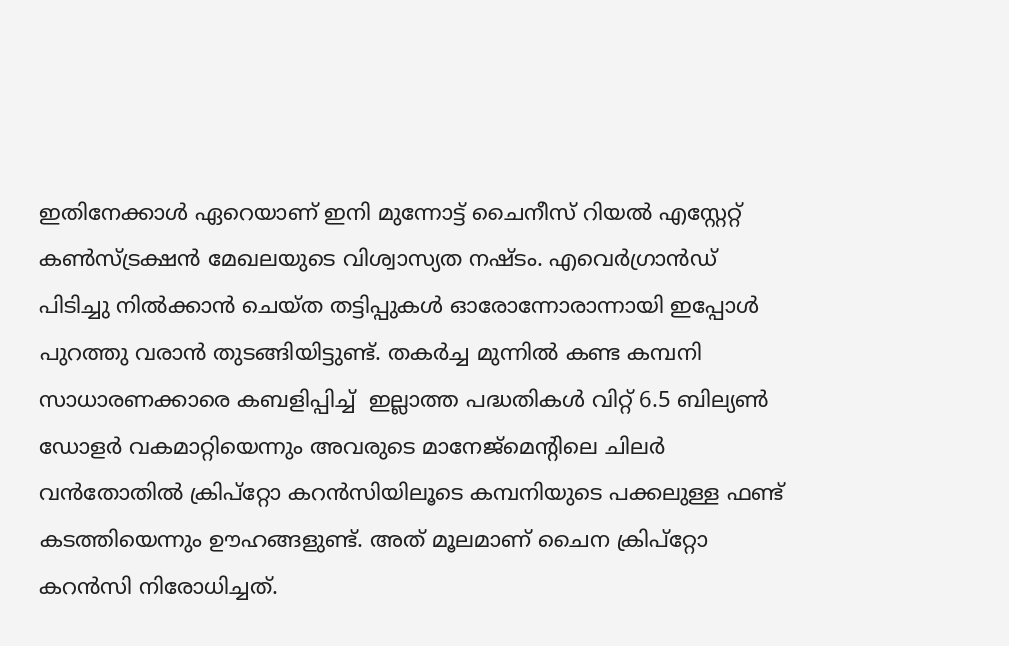ഇതിനേക്കാള്‍ ഏറെയാണ് ഇനി മുന്നോട്ട് ചൈനീസ് റിയല്‍ എസ്റ്റേറ്റ് കണ്‍സ്ട്രക്ഷന്‍ മേഖലയുടെ വിശ്വാസ്യത നഷ്ടം. എവെര്‍ഗ്രാന്‍ഡ് പിടിച്ചു നില്‍ക്കാന്‍ ചെയ്ത തട്ടിപ്പുകള്‍ ഓരോന്നോരാന്നായി ഇപ്പോള്‍ പുറത്തു വരാന്‍ തുടങ്ങിയിട്ടുണ്ട്. തകര്‍ച്ച മുന്നില്‍ കണ്ട കമ്പനി സാധാരണക്കാരെ കബളിപ്പിച്ച്  ഇല്ലാത്ത പദ്ധതികള്‍ വിറ്റ് 6.5 ബില്യണ്‍ ഡോളര്‍ വകമാറ്റിയെന്നും അവരുടെ മാനേജ്‌മെന്റിലെ ചിലര്‍ വന്‍തോതില്‍ ക്രിപ്‌റ്റോ കറന്‍സിയിലൂടെ കമ്പനിയുടെ പക്കലുള്ള ഫണ്ട് കടത്തിയെന്നും ഊഹങ്ങളുണ്ട്. അത് മൂലമാണ് ചൈന ക്രിപ്റ്റോ കറന്‍സി നിരോധിച്ചത്.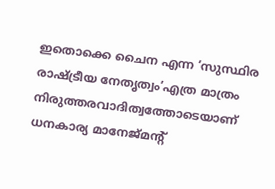ഇതൊക്കെ ചൈന എന്ന ‘സുസ്ഥിര രാഷ്‌ട്രീയ നേതൃത്വം’എത്ര മാത്രം നിരുത്തരവാദിത്വത്തോടെയാണ് ധനകാര്യ മാനേജ്മന്റ്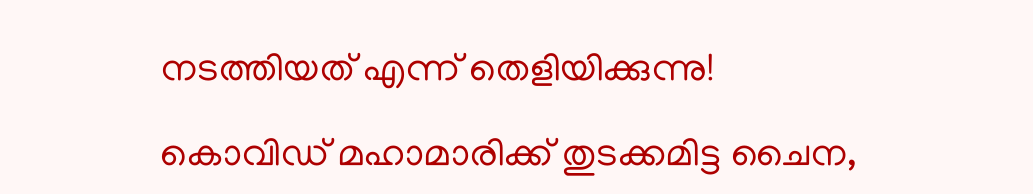നടത്തിയത് എന്ന് തെളിയിക്കുന്നു!

കൊവിഡ് മഹാമാരിക്ക് തുടക്കമിട്ട ചൈന,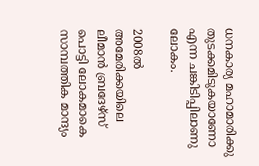ധനകാര്യ മഹാമാരിക്കു തുടക്കമിടുകയാണോ എന്ന ചങ്കിടിപ്പിലാണു ലോകം.

2008ല്‍ അമേരിക്കയിലെ ലീമാന്‍ ബ്രദേഴ്‌സ് പൊട്ടി ലോകമാകെ സാമ്പത്തിക മാന്ദ്യം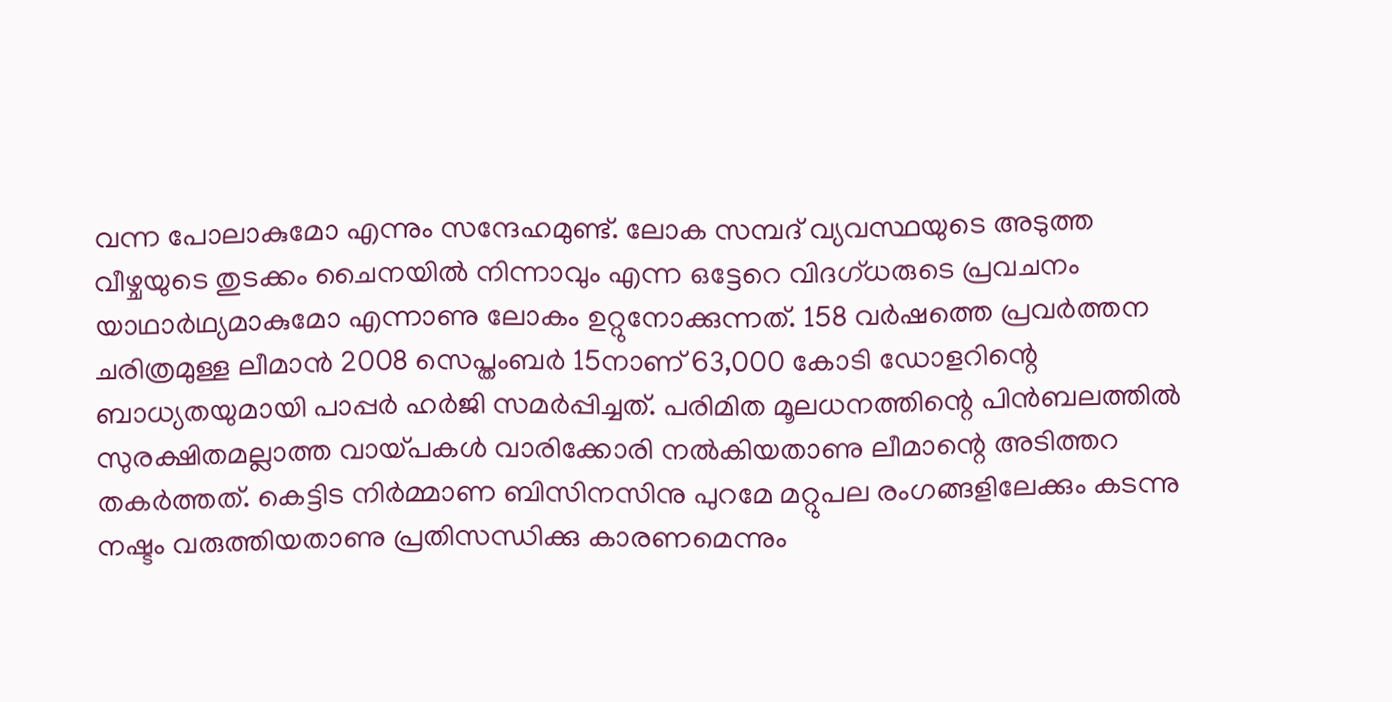വന്ന പോലാകുമോ എന്നും സന്ദേഹമുണ്ട്. ലോക സമ്പദ് വ്യവസ്ഥയുടെ അടുത്ത വീഴ്ചയുടെ തുടക്കം ചൈനയില്‍ നിന്നാവും എന്ന ഒട്ടേറെ വിദഗ്ധരുടെ പ്രവചനം യാഥാര്‍ഥ്യമാകുമോ എന്നാണു ലോകം ഉറ്റുനോക്കുന്നത്. 158 വര്‍ഷത്തെ പ്രവര്‍ത്തന ചരിത്രമുള്ള ലീമാന്‍ 2008 സെപ്തംബര്‍ 15നാണ് 63,000 കോടി ഡോളറിന്റെ ബാധ്യതയുമായി പാപ്പര്‍ ഹര്‍ജി സമര്‍പ്പിച്ചത്. പരിമിത മൂലധനത്തിന്റെ പിന്‍ബലത്തില്‍ സുരക്ഷിതമല്ലാത്ത വായ്‌പകള്‍ വാരിക്കോരി നല്‍കിയതാണു ലീമാന്റെ അടിത്തറ തകര്‍ത്തത്. കെട്ടിട നിര്‍മ്മാണ ബിസിനസിനു പുറമേ മറ്റുപല രംഗങ്ങളിലേക്കും കടന്നു നഷ്ടം വരുത്തിയതാണു പ്രതിസന്ധിക്കു കാരണമെന്നും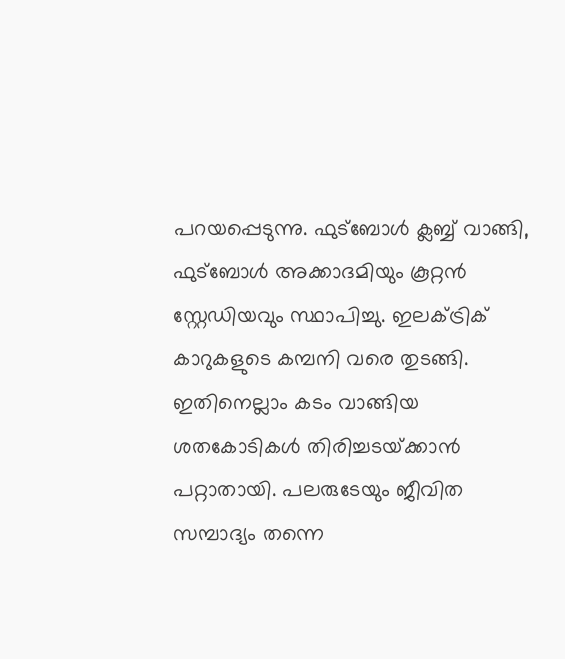പറയപ്പെടുന്നു. ഫുട്‌ബോള്‍ ക്ലബ്ബ് വാങ്ങി, ഫുട്‌ബോള്‍ അക്കാദമിയും കൂറ്റന്‍ സ്റ്റേഡിയവും സ്ഥാപിച്ചു. ഇലക്ട്രിക് കാറുകളുടെ കമ്പനി വരെ തുടങ്ങി. ഇതിനെല്ലാം കടം വാങ്ങിയ ശതകോടികള്‍ തിരിച്ചടയ്‌ക്കാന്‍ പറ്റാതായി. പലരുടേയും ജീവിത സമ്പാദ്യം തന്നെ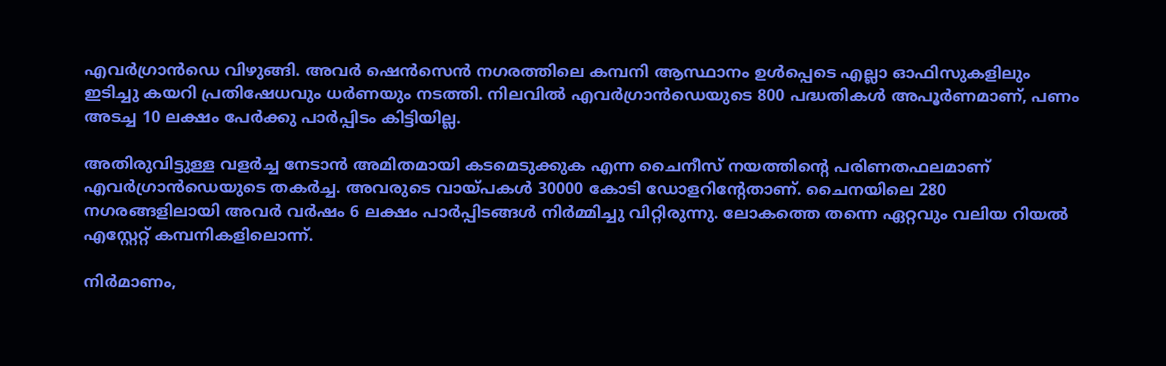എവര്‍ഗ്രാന്‍ഡെ വിഴുങ്ങി. അവര്‍ ഷെന്‍സെന്‍ നഗരത്തിലെ കമ്പനി ആസ്ഥാനം ഉള്‍പ്പെടെ എല്ലാ ഓഫിസുകളിലും ഇടിച്ചു കയറി പ്രതിഷേധവും ധര്‍ണയും നടത്തി. നിലവില്‍ എവര്‍ഗ്രാന്‍ഡെയുടെ 800 പദ്ധതികള്‍ അപൂര്‍ണമാണ്, പണം അടച്ച 10 ലക്ഷം പേര്‍ക്കു പാര്‍പ്പിടം കിട്ടിയില്ല.

അതിരുവിട്ടുള്ള വളര്‍ച്ച നേടാന്‍ അമിതമായി കടമെടുക്കുക എന്ന ചൈനീസ് നയത്തിന്റെ പരിണതഫലമാണ് എവര്‍ഗ്രാന്‍ഡെയുടെ തകര്‍ച്ച. അവരുടെ വായ്‌പകള്‍ 30000 കോടി ഡോളറിന്റേതാണ്. ചൈനയിലെ 280 നഗരങ്ങളിലായി അവര്‍ വര്‍ഷം 6 ലക്ഷം പാര്‍പ്പിടങ്ങള്‍ നിര്‍മ്മിച്ചു വിറ്റിരുന്നു. ലോകത്തെ തന്നെ ഏറ്റവും വലിയ റിയല്‍ എസ്റ്റേറ്റ് കമ്പനികളിലൊന്ന്.

നിര്‍മാണം,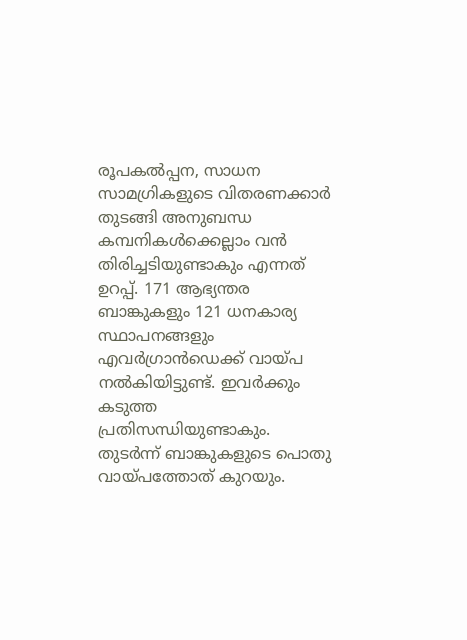രൂപകല്‍പ്പന, സാധന സാമഗ്രികളുടെ വിതരണക്കാര്‍ തുടങ്ങി അനുബന്ധ കമ്പനികള്‍ക്കെല്ലാം വന്‍ തിരിച്ചടിയുണ്ടാകും എന്നത് ഉറപ്പ്. 171 ആഭ്യന്തര ബാങ്കുകളും 121 ധനകാര്യ സ്ഥാപനങ്ങളും എവര്‍ഗ്രാന്‍ഡെക്ക് വായ്‌പ നല്‍കിയിട്ടുണ്ട്. ഇവര്‍ക്കും കടുത്ത പ്രതിസന്ധിയുണ്ടാകും. തുടര്‍ന്ന് ബാങ്കുകളുടെ പൊതു വായ്‌പത്തോത് കുറയും.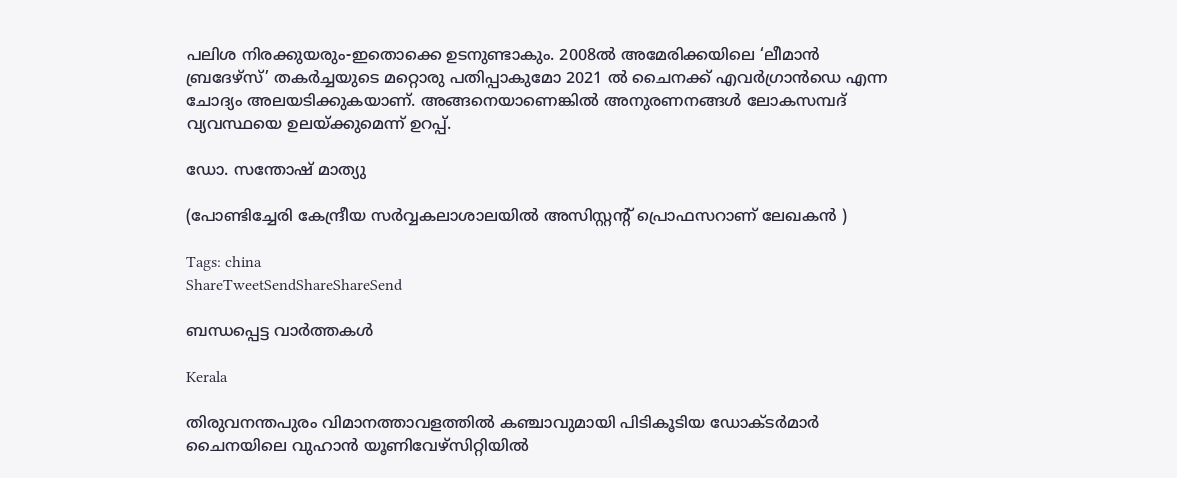പലിശ നിരക്കുയരും-ഇതൊക്കെ ഉടനുണ്ടാകും. 2008ല്‍ അമേരിക്കയിലെ ‘ലീമാന്‍ ബ്രദേഴ്‌സ്’ തകര്‍ച്ചയുടെ മറ്റൊരു പതിപ്പാകുമോ 2021 ല്‍ ചൈനക്ക് എവര്‍ഗ്രാന്‍ഡെ എന്ന ചോദ്യം അലയടിക്കുകയാണ്. അങ്ങനെയാണെങ്കില്‍ അനുരണനങ്ങള്‍ ലോകസമ്പദ് വ്യവസ്ഥയെ ഉലയ്‌ക്കുമെന്ന് ഉറപ്പ്.

ഡോ. സന്തോഷ് മാത്യു

(പോണ്ടിച്ചേരി കേന്ദ്രീയ സര്‍വ്വകലാശാലയില്‍ അസിസ്റ്റന്റ് പ്രൊഫസറാണ് ലേഖകന്‍ )

Tags: china
ShareTweetSendShareShareSend

ബന്ധപ്പെട്ട വാര്‍ത്തകള്‍

Kerala

തിരുവനന്തപുരം വിമാനത്താവളത്തിൽ കഞ്ചാവുമായി പിടികൂടിയ ഡോക്ടർമാർ ചൈനയിലെ വുഹാന്‍ യൂണിവേഴ്‌സിറ്റിയില്‍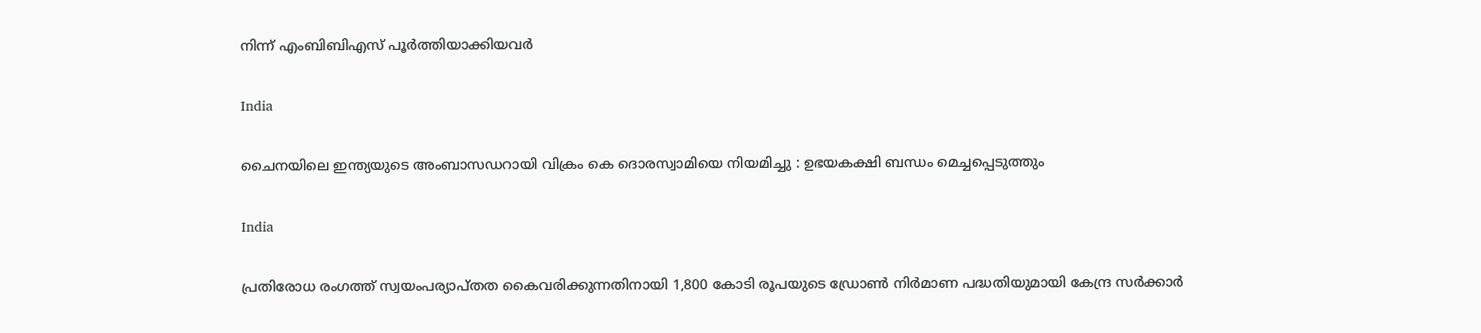നിന്ന് എംബിബിഎസ് പൂര്‍ത്തിയാക്കിയവർ

India

ചൈനയിലെ ഇന്ത്യയുടെ അംബാസഡറായി വിക്രം കെ ദൊരസ്വാമിയെ നിയമിച്ചു : ഉഭയകക്ഷി ബന്ധം മെച്ചപ്പെടുത്തും

India

പ്രതിരോധ രംഗത്ത് സ്വയംപര്യാപ്തത കൈവരിക്കുന്നതിനായി 1,800 കോടി രൂപയുടെ ഡ്രോൺ നിർമാണ പദ്ധതിയുമായി കേന്ദ്ര സർക്കാർ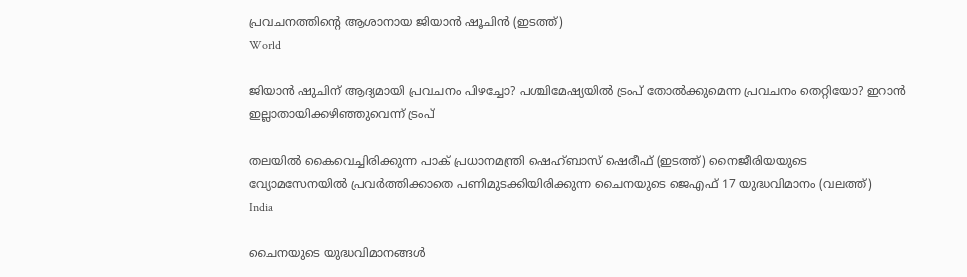പ്രവചനത്തിന്‍റെ ആശാനായ ജിയാന്‍ ഷൂചിന്‍ (ഇടത്ത്)
World

ജിയാന്‍ ഷുചിന് ആദ്യമായി പ്രവചനം പിഴച്ചോ? പശ്ചിമേഷ്യയില്‍ ട്രംപ് തോല്‍ക്കുമെന്ന പ്രവചനം തെറ്റിയോ? ഇറാന്‍ ഇല്ലാതായിക്കഴിഞ്ഞുവെന്ന് ട്രംപ്

തലയില്‍ കൈവെച്ചിരിക്കുന്ന പാക് പ്രധാനമന്ത്രി ഷെഹ്ബാസ് ഷെരീഫ് (ഇടത്ത്) നൈജീരിയയുടെ വ്യോമസേനയില്‍ പ്രവര്‍ത്തിക്കാതെ പണിമുടക്കിയിരിക്കുന്ന ചൈനയുടെ ജെഎഫ് 17 യുദ്ധവിമാനം (വലത്ത്)
India

ചൈനയുടെ യുദ്ധവിമാനങ്ങള്‍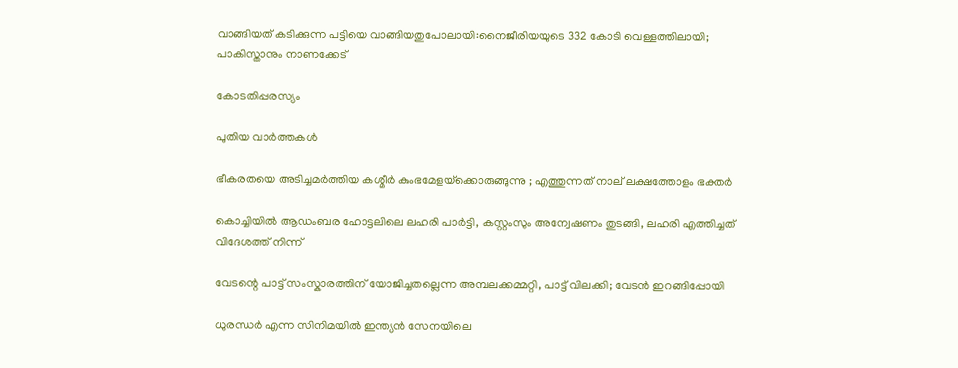വാങ്ങിയത് കടിക്കുന്ന പട്ടിയെ വാങ്ങിയതുപോലായി:നൈജീരിയയുടെ 332 കോടി വെള്ളത്തിലായി; പാകിസ്താനും നാണക്കേട്

കോടതിപ്പരസ്യം

പുതിയ വാര്‍ത്തകള്‍

ഭീകരതയെ അടിച്ചമർത്തിയ കശ്മീർ കുംഭമേളയ്‌ക്കൊരുങ്ങുന്നു ; എത്തുന്നത് നാല് ലക്ഷത്തോളം ഭക്തർ

കൊച്ചിയില്‍ ആഡംബര ഹോട്ടലിലെ ലഹരി പാര്‍ട്ടി, കസ്റ്റംസും അന്വേഷണം തുടങ്ങി, ലഹരി എത്തിച്ചത് വിദേശത്ത് നിന്ന്

വേടന്റെ പാട്ട് സംസ്കാരത്തിന് യോജിച്ചതല്ലെന്ന അമ്പലക്കമ്മറ്റി, പാട്ട് വിലക്കി; വേടന്‍ ഇറങ്ങിപ്പോയി

ധുരന്ധര്‍ എന്ന സിനിമയില്‍ ഇന്ത്യന്‍ സേനയിലെ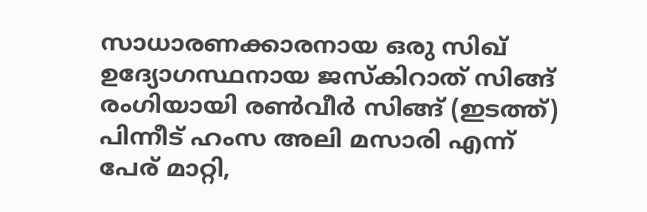സാധാരണക്കാരനായ ഒരു സിഖ് ഉദ്യോഗസ്ഥനായ ജസ്കിറാത് സിങ്ങ് രംഗിയായി രണ്‍വീര്‍ സിങ്ങ് (ഇടത്ത്) പിന്നീട് ഹംസ അലി മസാരി എന്ന് പേര് മാറ്റി,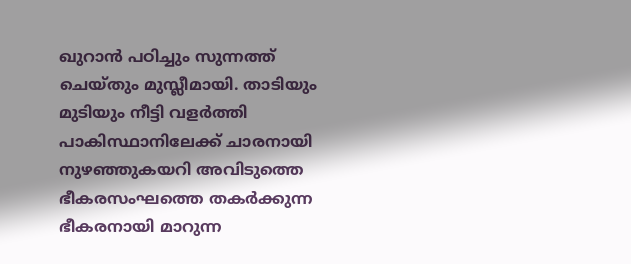ഖുറാന്‍ പഠിച്ചും സുന്നത്ത് ചെയ്തും മുസ്ലീമായി. താടിയും മുടിയും നീട്ടി വളര്‍ത്തി പാകിസ്ഥാനിലേക്ക് ചാരനായി നുഴഞ്ഞുകയറി അവിടുത്തെ ഭീകരസംഘത്തെ തകര്‍ക്കുന്ന ഭീകരനായി മാറുന്ന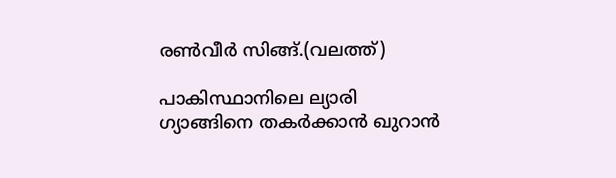രണ്‍വീര്‍ സിങ്ങ്.(വലത്ത്)

പാകിസ്ഥാനിലെ ല്യാരി ഗ്യാങ്ങിനെ തകര്‍ക്കാന്‍ ഖുറാന്‍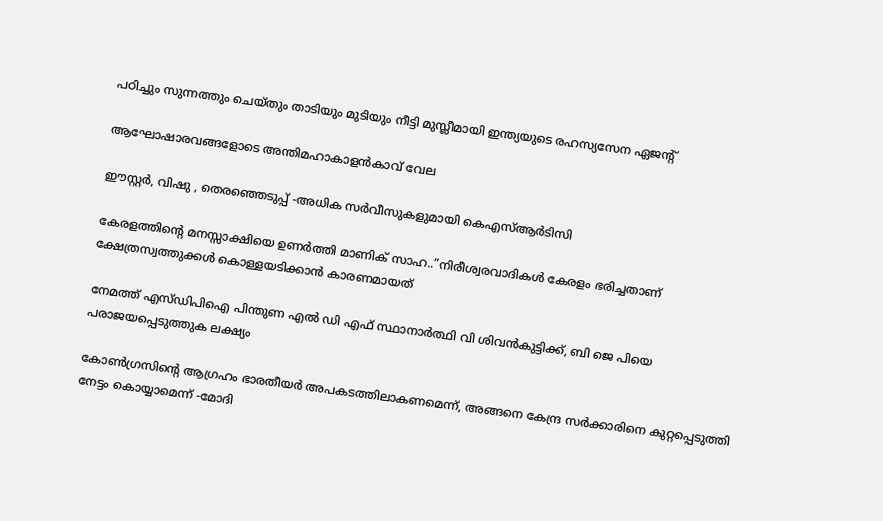പഠിച്ചും സുന്നത്തും ചെയ്തും താടിയും മുടിയും നീട്ടി മുസ്ലീമായി ഇന്ത്യയുടെ രഹസ്യസേന ഏജന്‍റ്

ആഘോഷാരവങ്ങളോടെ അന്തിമഹാകാളന്‍കാവ് വേല

ഈസ്റ്റര്‍, വിഷു , തെരഞ്ഞെടുപ്പ് -അധിക സര്‍വീസുകളുമായി കെഎസ്ആര്‍ടിസി

കേരളത്തിന്റെ മനസ്സാക്ഷിയെ ഉണര്‍ത്തി മാണിക് സാഹ..”നിരീശ്വരവാദികള്‍ കേരളം ഭരിച്ചതാണ് ക്ഷേത്രസ്വത്തുക്കള്‍ കൊള്ളയടിക്കാന്‍ കാരണമായത്

നേമത്ത് എസ്ഡിപിഐ പിന്തുണ എല്‍ ഡി എഫ് സ്ഥാനാര്‍ത്ഥി വി ശിവന്‍കുട്ടിക്ക്, ബി ജെ പിയെ പരാജയപ്പെടുത്തുക ലക്ഷ്യം

കോണ്‍ഗ്രസിന്റെ ആഗ്രഹം ഭാരതീയര്‍ അപകടത്തിലാകണമെന്ന്, അങ്ങനെ കേന്ദ്ര സര്‍ക്കാരിനെ കുറ്റപ്പെടുത്തി നേട്ടം കൊയ്യാമെന്ന് -മോദി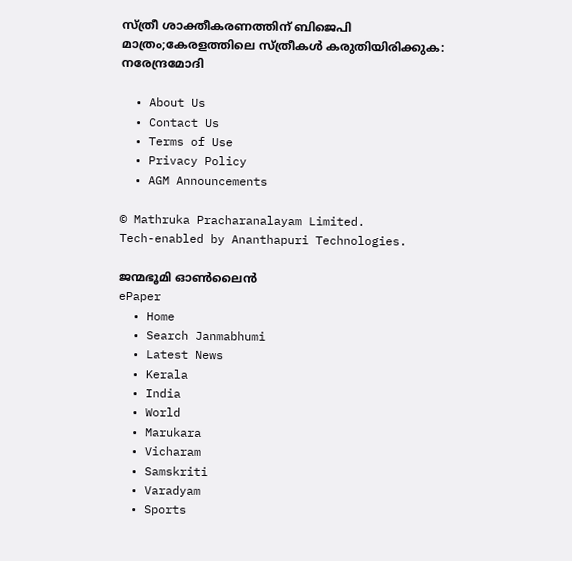സ്ത്രീ ശാക്തീകരണത്തിന് ബിജെപി മാത്രം;കേരളത്തിലെ സ്ത്രീകള്‍ കരുതിയിരിക്കുക: നരേന്ദ്രമോദി

  • About Us
  • Contact Us
  • Terms of Use
  • Privacy Policy
  • AGM Announcements

© Mathruka Pracharanalayam Limited.
Tech-enabled by Ananthapuri Technologies.

ജന്മഭൂമി ഓണ്‍ലൈന്‍
ePaper
  • Home
  • Search Janmabhumi
  • Latest News
  • Kerala
  • India
  • World
  • Marukara
  • Vicharam
  • Samskriti
  • Varadyam
  • Sports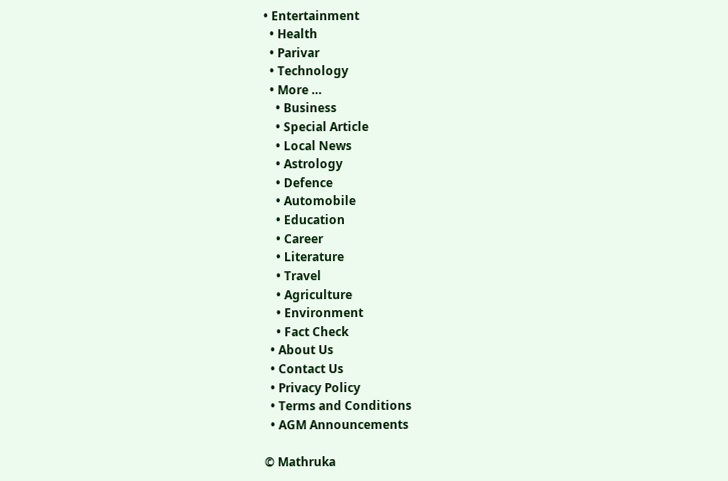• Entertainment
  • Health
  • Parivar
  • Technology
  • More …
    • Business
    • Special Article
    • Local News
    • Astrology
    • Defence
    • Automobile
    • Education
    • Career
    • Literature
    • Travel
    • Agriculture
    • Environment
    • Fact Check
  • About Us
  • Contact Us
  • Privacy Policy
  • Terms and Conditions
  • AGM Announcements

© Mathruka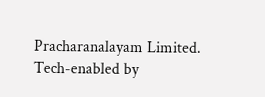Pracharanalayam Limited.
Tech-enabled by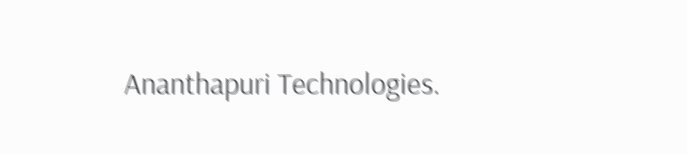Ananthapuri Technologies.